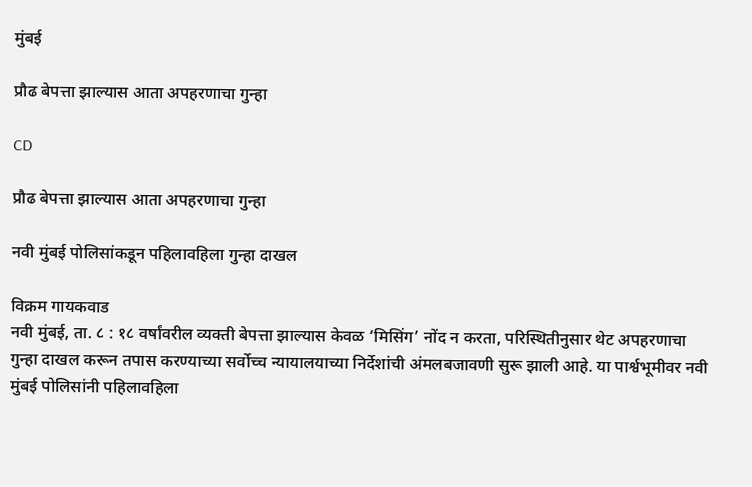मुंबई

प्रौढ बेपत्ता झाल्यास आता अपहरणाचा गुन्हा

CD

प्रौढ बेपत्ता झाल्यास आता अपहरणाचा गुन्हा

नवी मुंबई पोलिसांकडून पहिलावहिला गुन्हा दाखल

विक्रम गायकवाड
नवी मुंबई, ता. ८ : १८ वर्षांवरील व्यक्ती बेपत्ता झाल्यास केवळ ‘मिसिंग’ नोंद न करता, परिस्थितीनुसार थेट अपहरणाचा गुन्हा दाखल करून तपास करण्याच्या सर्वोच्च न्यायालयाच्या निर्देशांची अंमलबजावणी सुरू झाली आहे. या पार्श्वभूमीवर नवी मुंबई पोलिसांनी पहिलावहिला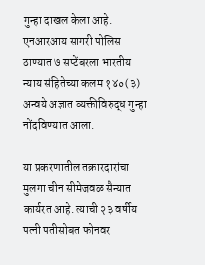गुन्हा दाखल केला आहे. एनआरआय सागरी पोलिस ठाण्यात ७ सप्टेंबरला भारतीय न्याय संहितेच्या कलम १४०(३) अन्वये अज्ञात व्यक्तीविरुद्ध गुन्हा नोंदविण्यात आला.

या प्रकरणातील तक्रारदारांचा मुलगा चीन सीमेजवळ सैन्यात कार्यरत आहे. त्याची २३ वर्षीय पत्नी पतीसोबत फोनवर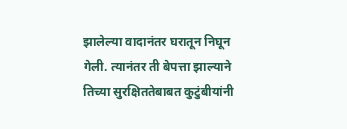झालेल्या वादानंतर घरातून निघून गेली. त्यानंतर ती बेपत्ता झाल्याने तिच्या सुरक्षिततेबाबत कुटुंबीयांनी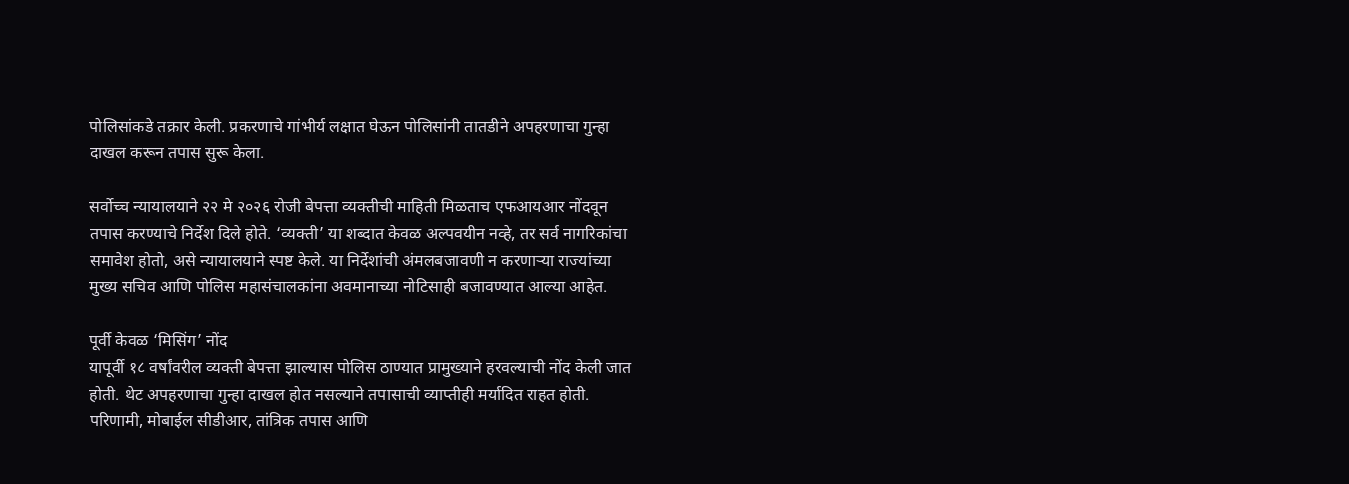पोलिसांकडे तक्रार केली. प्रकरणाचे गांभीर्य लक्षात घेऊन पोलिसांनी तातडीने अपहरणाचा गुन्हा दाखल करून तपास सुरू केला.

सर्वोच्च न्यायालयाने २२ मे २०२६ रोजी बेपत्ता व्यक्तीची माहिती मिळताच एफआयआर नोंदवून तपास करण्याचे निर्देश दिले होते. ‘व्यक्ती’ या शब्दात केवळ अल्पवयीन नव्हे, तर सर्व नागरिकांचा समावेश होतो, असे न्यायालयाने स्पष्ट केले. या निर्देशांची अंमलबजावणी न करणाऱ्या राज्यांच्या मुख्य सचिव आणि पोलिस महासंचालकांना अवमानाच्या नोटिसाही बजावण्यात आल्या आहेत.

पूर्वी केवळ ‘मिसिंग’ नोंद
यापूर्वी १८ वर्षांवरील व्यक्ती बेपत्ता झाल्यास पोलिस ठाण्यात प्रामुख्याने हरवल्याची नोंद केली जात होती. थेट अपहरणाचा गुन्हा दाखल होत नसल्याने तपासाची व्याप्तीही मर्यादित राहत होती. परिणामी, मोबाईल सीडीआर, तांत्रिक तपास आणि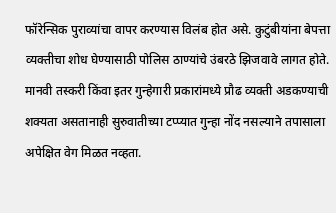फॉरेन्सिक पुराव्यांचा वापर करण्यास विलंब होत असे. कुटुंबीयांना बेपत्ता व्यक्तीचा शोध घेण्यासाठी पोलिस ठाण्यांचे उंबरठे झिजवावे लागत होते. मानवी तस्करी किंवा इतर गुन्हेगारी प्रकारांमध्ये प्रौढ व्यक्ती अडकण्याची शक्यता असतानाही सुरुवातीच्या टप्प्यात गुन्हा नोंद नसल्याने तपासाला अपेक्षित वेग मिळत नव्हता.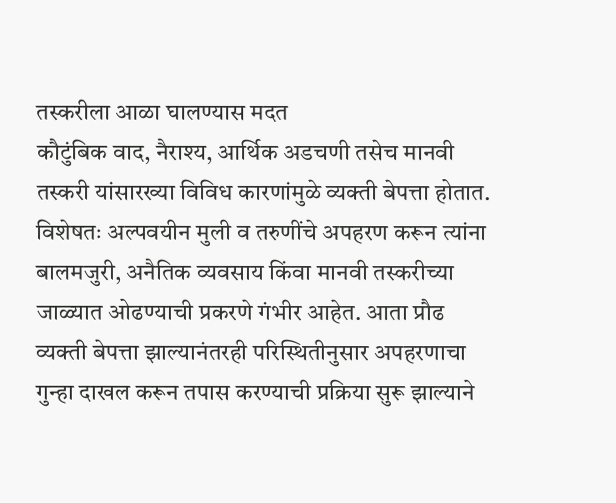तस्करीला आळा घालण्यास मदत
कौटुंबिक वाद, नैराश्य, आर्थिक अडचणी तसेच मानवी तस्करी यांसारख्या विविध कारणांमुळे व्यक्ती बेपत्ता होतात. विशेषतः अल्पवयीन मुली व तरुणींचे अपहरण करून त्यांना बालमजुरी, अनैतिक व्यवसाय किंवा मानवी तस्करीच्या जाळ्यात ओढण्याची प्रकरणे गंभीर आहेत. आता प्रौढ व्यक्ती बेपत्ता झाल्यानंतरही परिस्थितीनुसार अपहरणाचा गुन्हा दाखल करून तपास करण्याची प्रक्रिया सुरू झाल्याने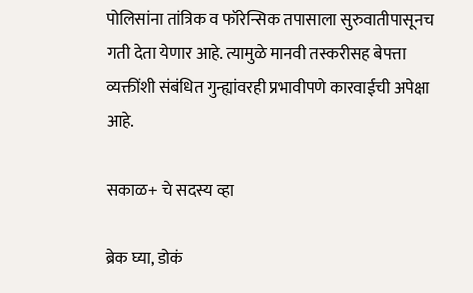पोलिसांना तांत्रिक व फॉरेन्सिक तपासाला सुरुवातीपासूनच गती देता येणार आहे. त्यामुळे मानवी तस्करीसह बेपत्ता व्यक्तींशी संबंधित गुन्ह्यांवरही प्रभावीपणे कारवाईची अपेक्षा आहे.

सकाळ+ चे सदस्य व्हा

ब्रेक घ्या, डोकं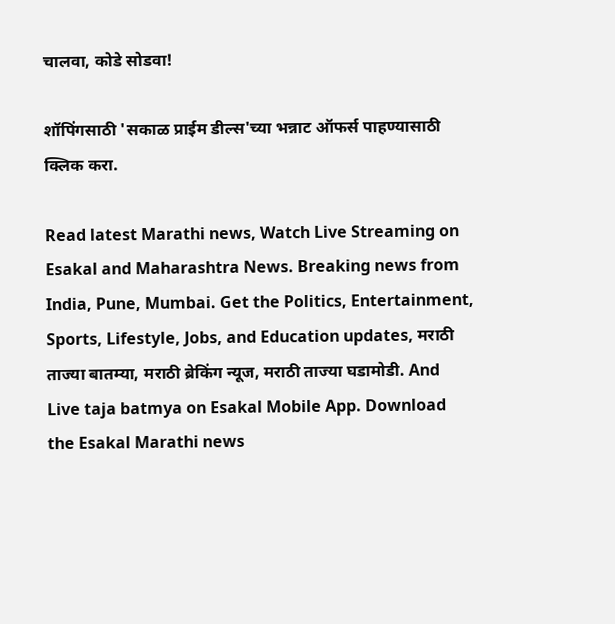चालवा, कोडे सोडवा!

शॉपिंगसाठी 'सकाळ प्राईम डील्स'च्या भन्नाट ऑफर्स पाहण्यासाठी क्लिक करा.

Read latest Marathi news, Watch Live Streaming on Esakal and Maharashtra News. Breaking news from India, Pune, Mumbai. Get the Politics, Entertainment, Sports, Lifestyle, Jobs, and Education updates, मराठी ताज्या बातम्या, मराठी ब्रेकिंग न्यूज, मराठी ताज्या घडामोडी. And Live taja batmya on Esakal Mobile App. Download the Esakal Marathi news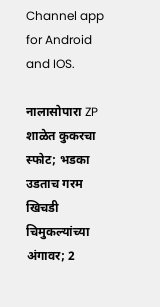Channel app for Android and IOS.

नालासोपारा ZP शाळेत कुकरचा स्फोट; भडका उडताच गरम खिचडी चिमुकल्यांच्या अंगावर; 2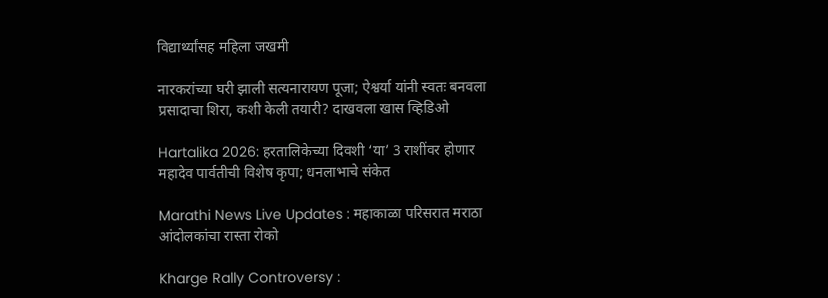विद्यार्थ्यांसह महिला जखमी

नारकरांच्या घरी झाली सत्यनारायण पूजा; ऐश्वर्या यांनी स्वतः बनवला प्रसादाचा शिरा, कशी केली तयारी? दाखवला खास व्हिडिओ

Hartalika 2026: हरतालिकेच्या दिवशी ‘या’ 3 राशींवर होणार महादेव पार्वतीची विशेष कृपा; धनलाभाचे संकेत

Marathi News Live Updates : महाकाळा परिसरात मराठा आंदोलकांचा रास्ता रोको

Kharge Rally Controversy :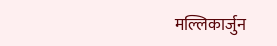मल्लिकार्जुन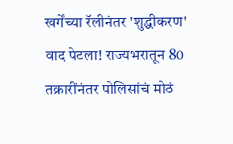खर्गेंच्या रॅलीनंतर 'शुद्धीकरण' वाद पेटला! राज्यभरातून 80 तक्रारींनंतर पोलिसांचं मोठं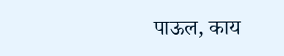पाऊल, काय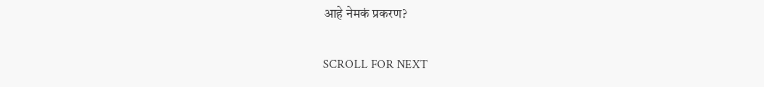आहे नेमकं प्रकरण?

SCROLL FOR NEXT